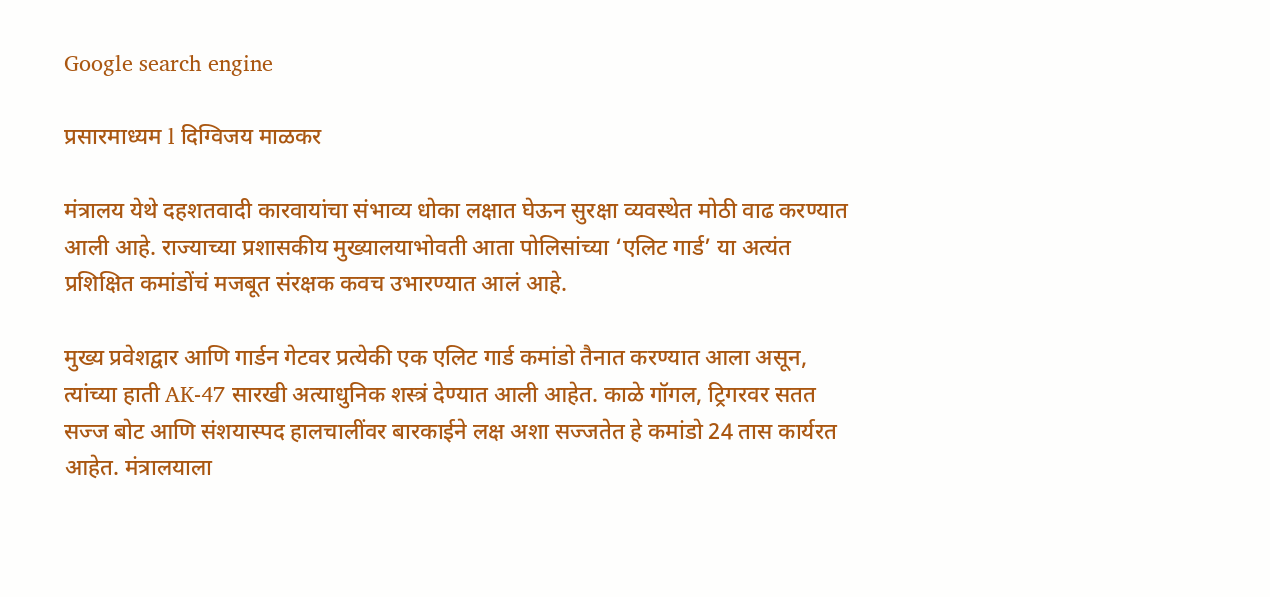Google search engine

प्रसारमाध्यम l दिग्विजय माळकर

मंत्रालय येथे दहशतवादी कारवायांचा संभाव्य धोका लक्षात घेऊन सुरक्षा व्यवस्थेत मोठी वाढ करण्यात आली आहे. राज्याच्या प्रशासकीय मुख्यालयाभोवती आता पोलिसांच्या ‘एलिट गार्ड’ या अत्यंत प्रशिक्षित कमांडोंचं मजबूत संरक्षक कवच उभारण्यात आलं आहे.

मुख्य प्रवेशद्वार आणि गार्डन गेटवर प्रत्येकी एक एलिट गार्ड कमांडो तैनात करण्यात आला असून, त्यांच्या हाती AK-47 सारखी अत्याधुनिक शस्त्रं देण्यात आली आहेत. काळे गॉगल, ट्रिगरवर सतत सज्ज बोट आणि संशयास्पद हालचालींवर बारकाईने लक्ष अशा सज्जतेत हे कमांडो 24 तास कार्यरत आहेत. मंत्रालयाला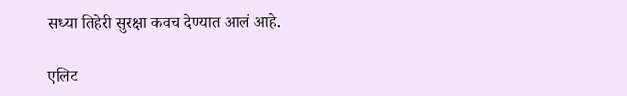सध्या तिहेरी सुरक्षा कवच देण्यात आलं आहे.

एलिट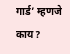गार्ड’ म्हणजे काय?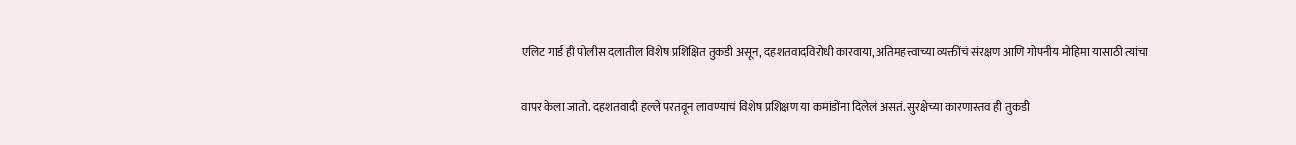एलिट गार्ड ही पोलीस दलातील विशेष प्रशिक्षित तुकडी असून, दहशतवादविरोधी कारवाया, अतिमहत्त्वाच्या व्यक्तींचं संरक्षण आणि गोपनीय मोहिमा यासाठी त्यांचा

वापर केला जातो. दहशतवादी हल्ले परतवून लावण्याचं विशेष प्रशिक्षण या कमांडोंना दिलेलं असतं. सुरक्षेच्या कारणास्तव ही तुकडी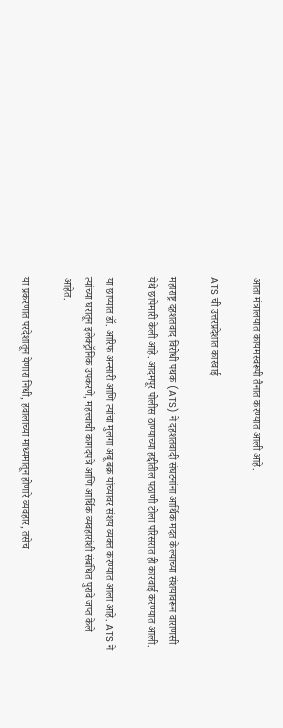आता मंत्रालयात कायमस्वरूपी तैनात करण्यात आली आहे.

ATS ची उत्तरप्रदेशात कारवाई

महाराष्ट्र दहशतवाद विरोधी पथक (ATS) ने दहशतवादी संघटनांना आर्थिक मदत केल्याच्या संशयावरून वाराणसी येथे छापेमारी केली आहे. आदमपूर पोलीस ठाण्याच्या हद्दीतील पठाणी टोला परिसरात ही कारवाई करण्यात आली.

या छाप्यात डॉ. आरिफ अन्सारी आणि त्यांचा मुलगा अबू बक्र यांच्यावर संशय व्यक्त करण्यात आला आहे. ATS ने त्यांच्या घरातून इलेक्ट्रॉनिक उपकरणे, महत्त्वाची कागदपत्रे आणि आर्थिक व्यवहारांशी संबंधित पुरावे जप्त केले आहेत.

या प्रकरणात परदेशातून येणारा निधी, हवालाच्या माध्यमातून होणारे व्यवहार, तसेच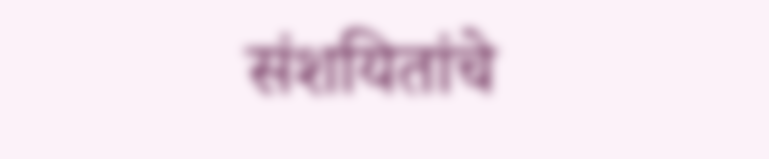संशयितांचे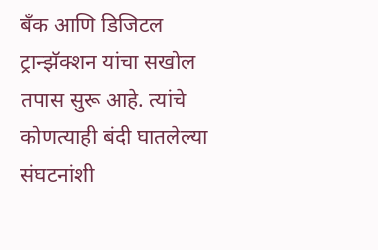बँक आणि डिजिटल ट्रान्झॅक्शन यांचा सखोल तपास सुरू आहे. त्यांचे कोणत्याही बंदी घातलेल्या संघटनांशी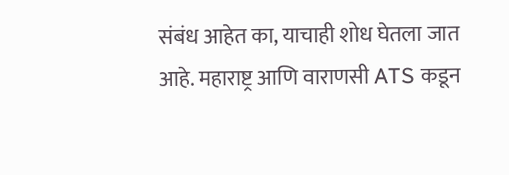संबंध आहेत का, याचाही शोध घेतला जात आहे. महाराष्ट्र आणि वाराणसी ATS कडून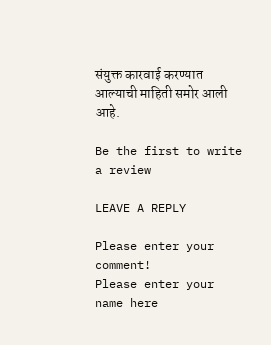संयुक्त कारवाई करण्यात आल्याची माहिती समोर आली आहे.

Be the first to write a review

LEAVE A REPLY

Please enter your comment!
Please enter your name here